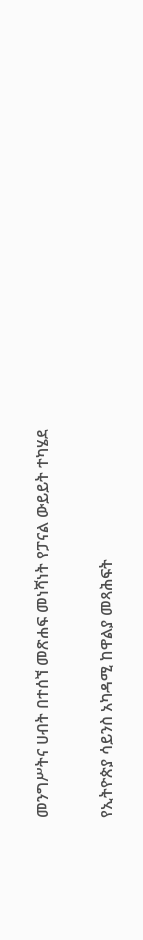መንግሥትና ሀብት በተሰኘ መጽሐፍ መነሻነት የፓናል ውይይት ተካሄደ

የኢትዮጵያ ሳይንስ አካዳሚ ከዋልያ መጻሕፍት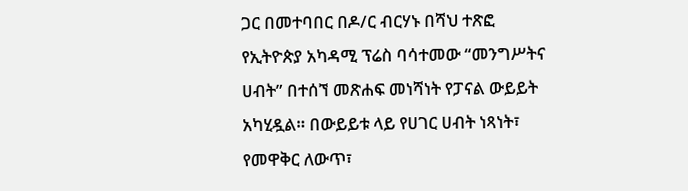ጋር በመተባበር በዶ/ር ብርሃኑ በሻህ ተጽፎ የኢትዮጵያ አካዳሚ ፕሬስ ባሳተመው “መንግሥትና ሀብት” በተሰኘ መጽሐፍ መነሻነት የፓናል ውይይት አካሂዷል። በውይይቱ ላይ የሀገር ሀብት ነጻነት፣ የመዋቅር ለውጥ፣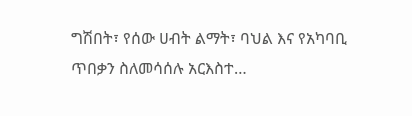ግሽበት፣ የሰው ሀብት ልማት፣ ባህል እና የአካባቢ ጥበቃን ስለመሳሰሉ አርእስተ…